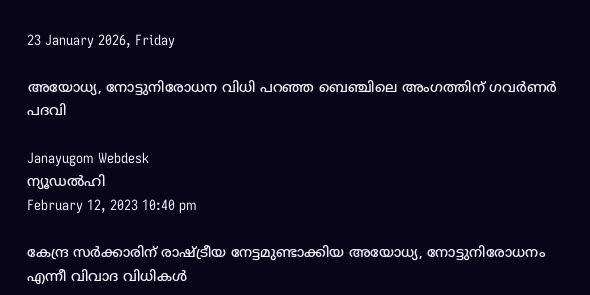23 January 2026, Friday

അയോധ്യ, നോട്ടുനിരോധന വിധി പറഞ്ഞ ബെഞ്ചിലെ അംഗത്തിന് ഗവര്‍ണര്‍ പദവി

Janayugom Webdesk
ന്യൂഡല്‍ഹി
February 12, 2023 10:40 pm

കേന്ദ്ര സര്‍ക്കാരിന് രാഷ്ട്രീയ നേട്ടമുണ്ടാക്കിയ അയോധ്യ, നോട്ടുനിരോധനം എന്നീ വിവാദ വിധികള്‍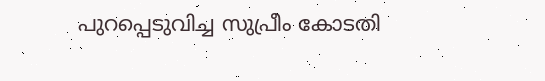പുറപ്പെടുവിച്ച സുപ്രീം കോടതി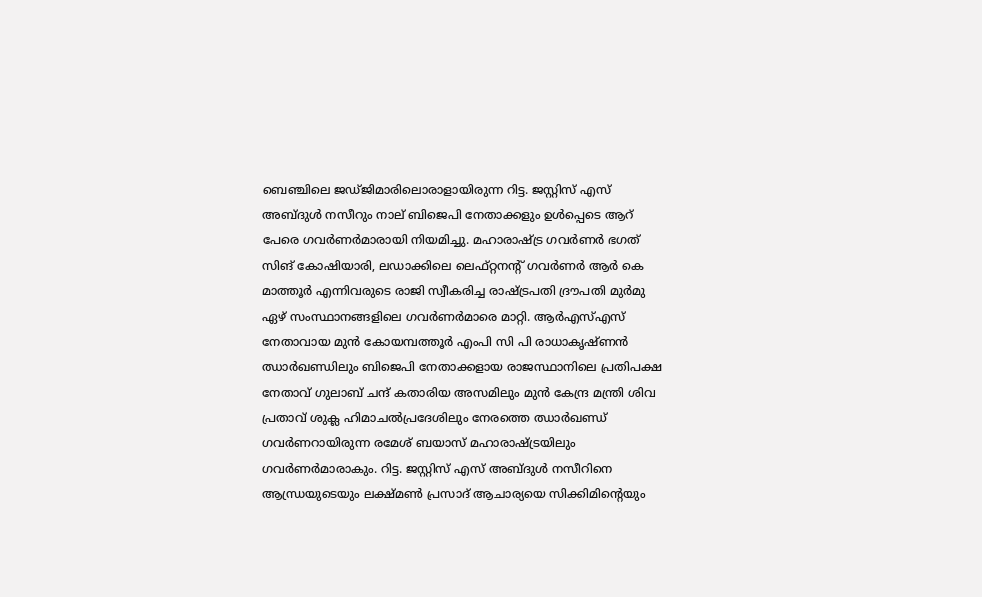ബെഞ്ചിലെ ജഡ്ജിമാരിലൊരാളായിരുന്ന റിട്ട. ജസ്റ്റിസ് എസ് അബ്ദുള്‍ നസീറും നാല് ബിജെപി നേതാക്കളും ഉള്‍പ്പെടെ ആറ് പേരെ ഗവര്‍ണര്‍മാരായി നിയമിച്ചു. മഹാരാഷ്ട്ര ഗവര്‍ണര്‍ ഭഗത് സിങ് കോഷിയാരി, ലഡാക്കിലെ ലെഫ്റ്റനന്റ് ഗവര്‍ണര്‍ ആര്‍ കെ മാത്തൂര്‍ എന്നിവരുടെ രാജി സ്വീകരിച്ച രാഷ്ട്രപതി ദ്രൗപതി മുര്‍മു ഏഴ് സംസ്ഥാനങ്ങളിലെ ഗവര്‍ണര്‍മാരെ മാറ്റി. ആര്‍എസ്എസ് നേതാവായ മുന്‍ കോയമ്പത്തൂര്‍ എംപി സി പി രാധാകൃഷ്ണന്‍ ഝാര്‍ഖണ്ഡിലും ബിജെപി നേതാക്കളായ രാജസ്ഥാനിലെ പ്രതിപക്ഷ നേതാവ് ഗുലാബ് ചന്ദ് കതാരിയ അസമിലും മുന്‍ കേന്ദ്ര മന്ത്രി ശിവ പ്രതാവ് ശുക്ല ഹിമാചല്‍പ്രദേശിലും നേരത്തെ ഝാര്‍ഖണ്ഡ് ഗവര്‍ണറായിരുന്ന രമേശ് ബയാസ് മഹാരാഷ്‌ട്രയിലും ഗവര്‍ണര്‍മാരാകും. റിട്ട. ജസ്റ്റിസ് എസ് അബ്ദുള്‍ നസീറിനെ ആന്ധ്രയുടെയും ലക്ഷ്മണ്‍ പ്രസാദ് ആചാര്യയെ സിക്കിമിന്റെയും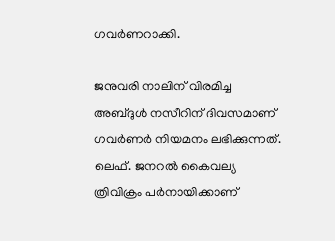ഗവര്‍ണറാക്കി.

ജനുവരി നാലിന് വിരമിച്ച അബ്ദുള്‍ നസീറിന് ദിവസമാണ് ഗവര്‍ണര്‍ നിയമനം ലഭിക്കുന്നത്. ലെഫ്. ജനറല്‍ കൈവല്യ ത്രിവിക്രം പര്‍നായിക്കാണ്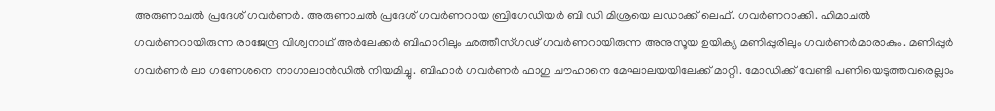അരുണാചല്‍ പ്രദേശ് ഗവര്‍ണര്‍. അരുണാചല്‍ പ്രദേശ് ഗവര്‍ണറായ ബ്രിഗേഡിയര്‍ ബി ഡി മിശ്രയെ ലഡാക്ക് ലെഫ്. ഗവര്‍ണറാക്കി. ഹിമാചല്‍ ഗവര്‍ണറായിരുന്ന രാജേന്ദ്ര വിശ്വനാഥ് അര്‍ലേക്കര്‍ ബിഹാറിലും ഛത്തീസ്ഗഢ് ഗവര്‍ണറായിരുന്ന അനുസൂയ ഉയിക്യ മണിപ്പുരിലും ഗവര്‍ണര്‍മാരാകും. മണിപ്പുര്‍ ഗവര്‍ണര്‍ ലാ ഗണേശനെ നാഗാലാന്‍ഡില്‍ നിയമിച്ചു. ബിഹാര്‍ ഗവര്‍ണര്‍ ഫാഗു ചൗഹാനെ മേഘാലയയിലേക്ക് മാറ്റി. മോഡിക്ക് വേണ്ടി പണിയെടുത്തവരെല്ലാം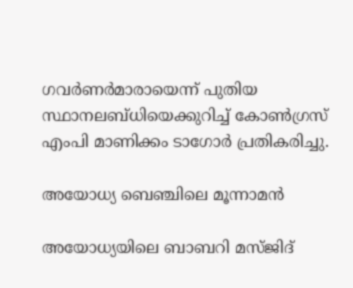ഗവര്‍ണര്‍മാരായെന്ന് പുതിയ സ്ഥാനലബ്ധിയെക്കുറിച്ച് കോണ്‍ഗ്രസ് എംപി മാണിക്കം ടാഗോര്‍ പ്രതികരിച്ചു.

അയോധ്യ ബെഞ്ചിലെ മൂന്നാമന്‍

അയോധ്യയിലെ ബാബറി മസ്ജിദ്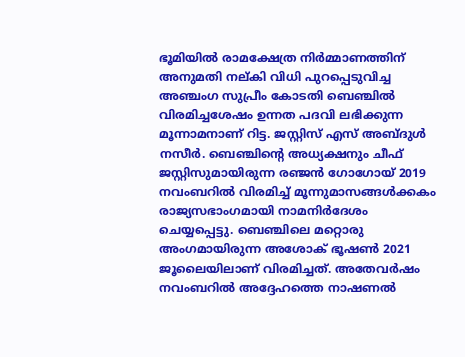ഭൂമിയില്‍ രാമക്ഷേത്ര നിര്‍മ്മാണത്തിന് അനുമതി നല്കി വിധി പുറപ്പെടുവിച്ച അഞ്ചംഗ സുപ്രീം കോടതി ബെഞ്ചില്‍ വിരമിച്ചശേഷം ഉന്നത പദവി ലഭിക്കുന്ന മൂന്നാമനാണ് റിട്ട. ജസ്റ്റിസ് എസ് അബ്ദുള്‍ നസീര്‍. ബെഞ്ചിന്റെ അധ്യക്ഷനും ചീഫ് ജസ്റ്റിസുമായിരുന്ന രഞ്ജന്‍ ഗോഗോയ് 2019 നവംബറില്‍ വിരമിച്ച് മൂന്നുമാസങ്ങള്‍ക്കകം രാജ്യസഭാംഗമായി നാമനിര്‍ദേശം ചെയ്യപ്പെട്ടു. ബെഞ്ചിലെ മറ്റൊരു അംഗമായിരുന്ന അശോക് ഭൂഷണ്‍ 2021 ജൂലൈയിലാണ് വിരമിച്ചത്. അതേവര്‍ഷം നവംബറില്‍ അദ്ദേഹത്തെ നാഷണല്‍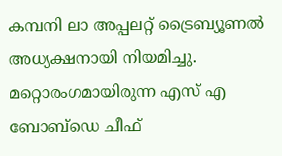കമ്പനി ലാ അപ്പലറ്റ് ട്രൈബ്യൂണല്‍ അധ്യക്ഷനായി നിയമിച്ചു. മറ്റൊരംഗമായിരുന്ന എസ് എ ബോബ്ഡെ ചീഫ്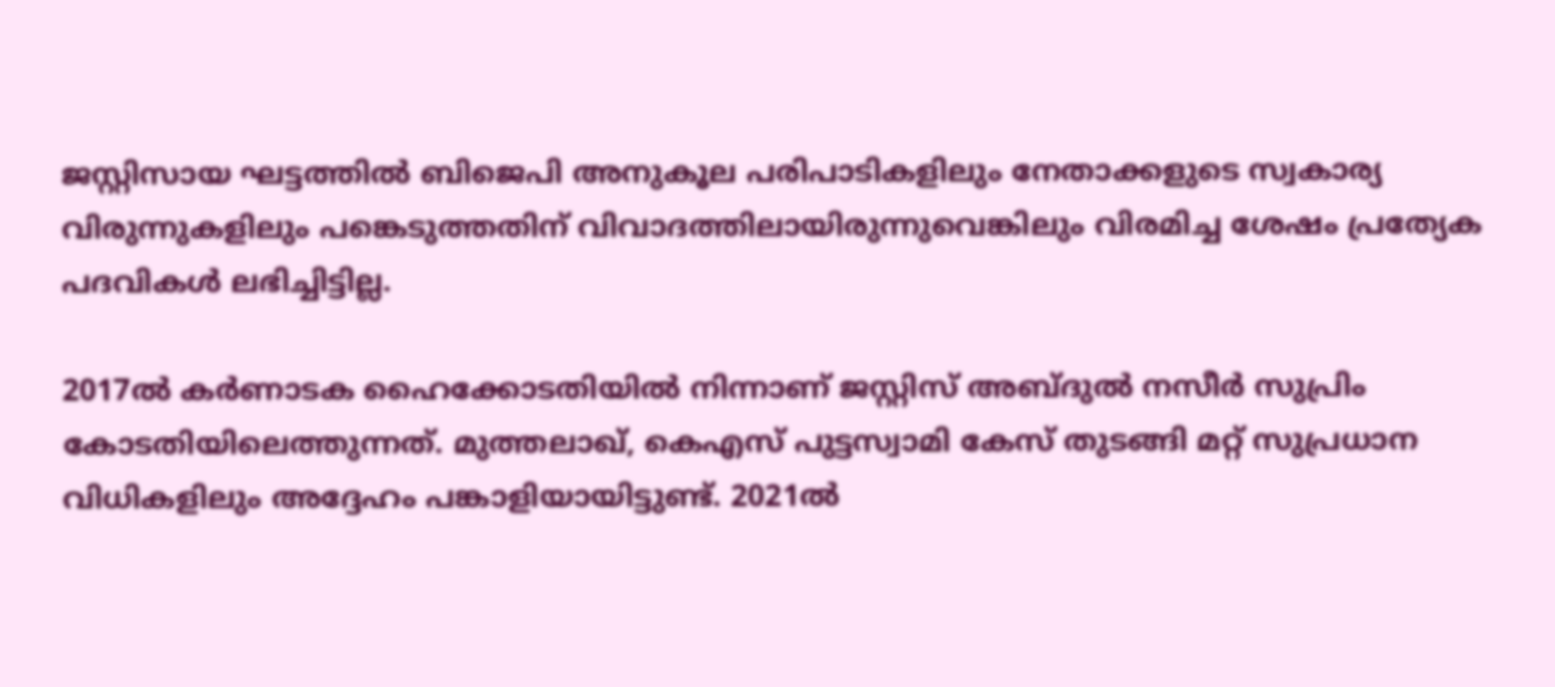ജസ്റ്റിസായ ഘട്ടത്തില്‍ ബിജെപി അനുകൂല പരിപാടികളിലും നേതാക്കളുടെ സ്വകാര്യ വിരുന്നുകളിലും പങ്കെടുത്തതിന് വിവാദത്തിലായിരുന്നുവെങ്കിലും വിരമിച്ച ശേഷം പ്രത്യേക പദവികള്‍ ലഭിച്ചിട്ടില്ല.

2017ല്‍ കര്‍ണാടക ഹൈക്കോടതിയില്‍ നിന്നാണ് ജസ്റ്റിസ് അബ്ദുല്‍ നസീര്‍ സുപ്രിം കോടതിയിലെത്തുന്നത്. മുത്തലാഖ്, കെഎസ് പുട്ടസ്വാമി കേസ് തുടങ്ങി മറ്റ് സുപ്രധാന വിധികളിലും അദ്ദേഹം പങ്കാളിയായിട്ടുണ്ട്. 2021ല്‍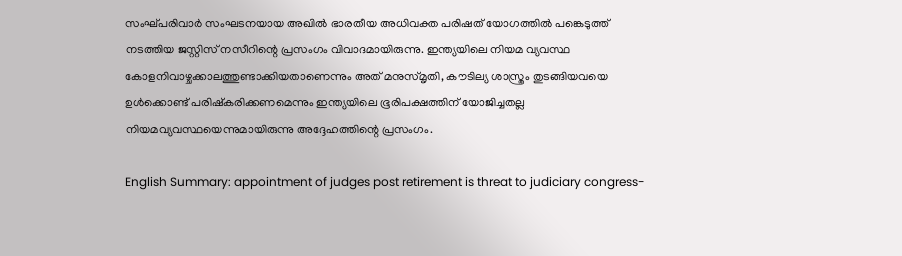സംഘ്പരിവാര്‍ സംഘടനയായ അഖില്‍ ഭാരതീയ അധിവക്ത പരിഷത് യോഗത്തില്‍ പങ്കെടുത്ത് നടത്തിയ ജസ്റ്റിസ് നസീറിന്റെ പ്രസംഗം വിവാദമായിരുന്നു. ഇന്ത്യയിലെ നിയമ വ്യവസ്ഥ കോളനിവാഴ്ചക്കാലത്തുണ്ടാക്കിയതാണെന്നും അത് മനുസ്മൃതി, കൗടില്യ ശാസ്ത്രം തുടങ്ങിയവയെ ഉള്‍ക്കൊണ്ട് പരിഷ്കരിക്കണമെന്നും ഇന്ത്യയിലെ ഭൂരിപക്ഷത്തിന് യോജിച്ചതല്ല നിയമവ്യവസ്ഥയെന്നുമായിരുന്നു അദ്ദേഹത്തിന്റെ പ്രസംഗം.

English Summary: appointment of judges post retirement is threat to judiciary congress-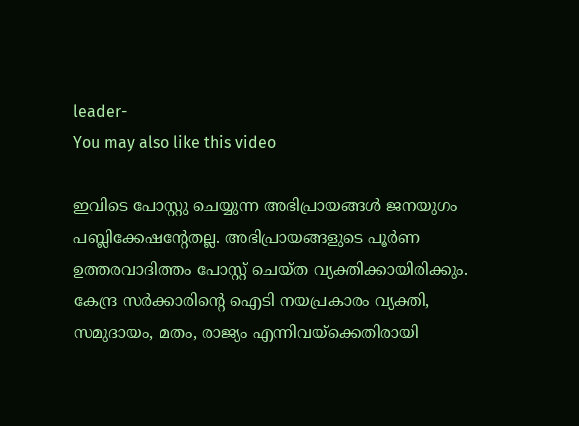leader-
You may also like this video

ഇവിടെ പോസ്റ്റു ചെയ്യുന്ന അഭിപ്രായങ്ങള്‍ ജനയുഗം പബ്ലിക്കേഷന്റേതല്ല. അഭിപ്രായങ്ങളുടെ പൂര്‍ണ ഉത്തരവാദിത്തം പോസ്റ്റ് ചെയ്ത വ്യക്തിക്കായിരിക്കും. കേന്ദ്ര സര്‍ക്കാരിന്റെ ഐടി നയപ്രകാരം വ്യക്തി, സമുദായം, മതം, രാജ്യം എന്നിവയ്‌ക്കെതിരായി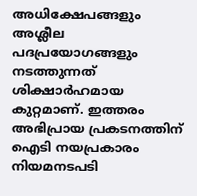അധിക്ഷേപങ്ങളും അശ്ലീല പദപ്രയോഗങ്ങളും നടത്തുന്നത് ശിക്ഷാര്‍ഹമായ കുറ്റമാണ്. ഇത്തരം അഭിപ്രായ പ്രകടനത്തിന് ഐടി നയപ്രകാരം നിയമനടപടി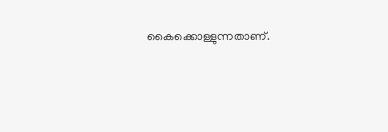കൈക്കൊള്ളുന്നതാണ്.